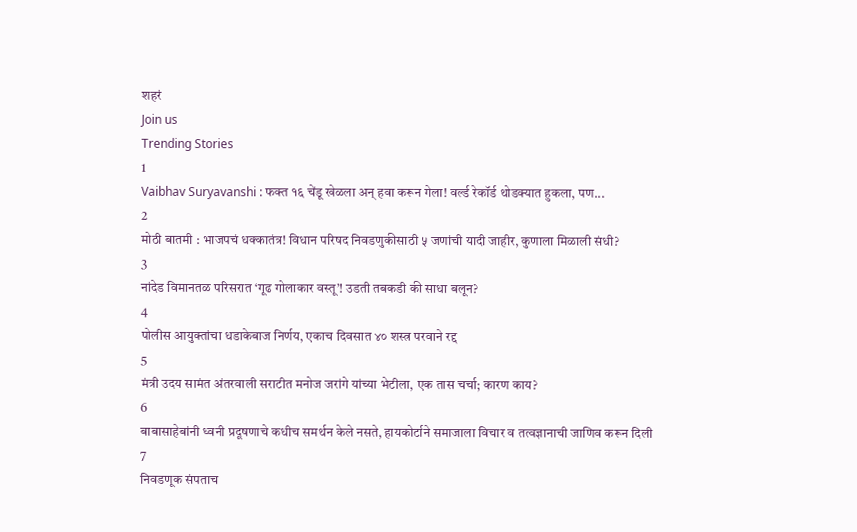शहरं
Join us
Trending Stories
1
Vaibhav Suryavanshi : फक्त १६ चेंडू खेळला अन् हवा करून गेला! वर्ल्ड रेकॉर्ड थोडक्यात हुकला, पण...
2
मोठी बातमी : भाजपचं धक्कातंत्र! विधान परिषद निवडणुकीसाठी ५ जणांची यादी जाहीर, कुणाला मिळाली संधी?
3
नांदेड विमानतळ परिसरात ‘गूढ गोलाकार वस्तू’! उडती तबकडी की साधा बलून?
4
पोलीस आयुक्तांचा धडाकेबाज निर्णय, एकाच दिवसात ४० शस्त्र परवाने रद्द
5
मंत्री उदय सामंत अंतरवाली सराटीत मनोज जरांगे यांच्या भेटीला, एक तास चर्चा; कारण काय?
6
बाबासाहेबांनी ध्वनी प्रदूषणाचे कधीच समर्थन केले नसते, हायकोर्टाने समाजाला विचार व तत्वज्ञानाची जाणिव करून दिली
7
निवडणूक संपताच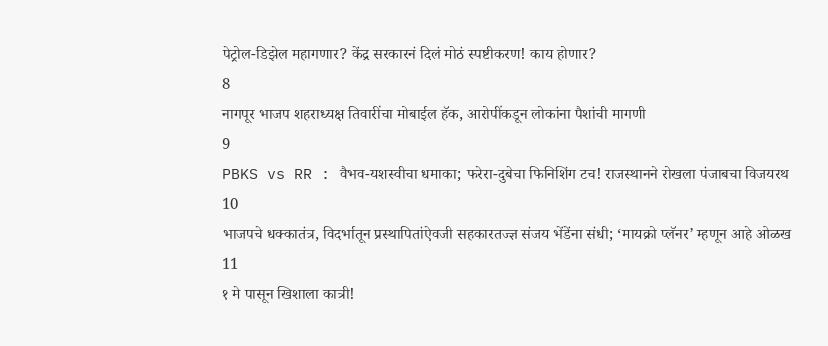पेट्रोल-डिझेल महागणार? केंद्र सरकारनं दिलं मोठं स्पष्टीकरण! काय होणार?
8
नागपूर भाजप शहराध्यक्ष तिवारींचा मोबाईल हॅक, आरोपींकडून लोकांना पैशांची मागणी
9
PBKS vs RR : वैभव-यशस्वीचा धमाका; फरेरा-दुबेचा फिनिशिंग टच! राजस्थानने रोखला पंजाबचा विजयरथ
10
भाजपचे धक्कातंत्र, विदर्भातून प्रस्थापितांऐवजी सहकारतज्ज्ञ संजय भेंडेंना संधी; ‘मायक्रो प्लॅनर’ म्हणून आहे ओळख
11
१ मे पासून खिशाला कात्री!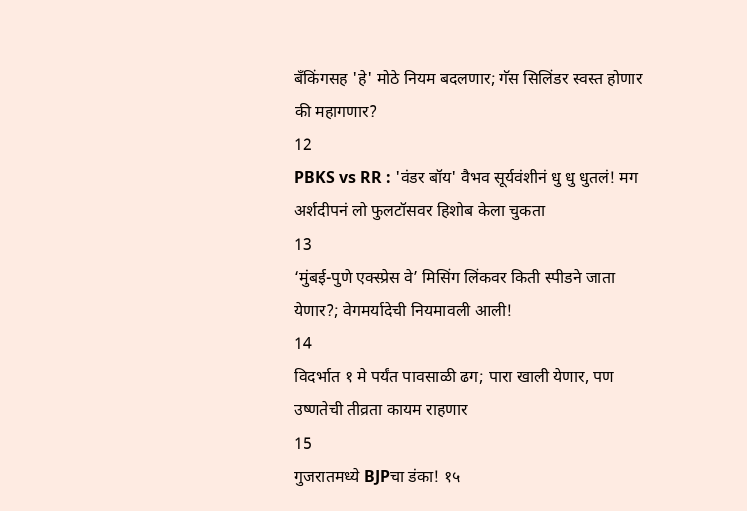बँकिंगसह 'हे' मोठे नियम बदलणार; गॅस सिलिंडर स्वस्त होणार की महागणार?
12
PBKS vs RR : 'वंडर बॉय' वैभव सूर्यवंशीनं धु धु धुतलं! मग अर्शदीपनं लो फुलटॉसवर हिशोब केला चुकता
13
‘मुंबई-पुणे एक्स्प्रेस वे’ मिसिंग लिंकवर किती स्पीडने जाता येणार?; वेगमर्यादेची नियमावली आली!
14
विदर्भात १ मे पर्यंत पावसाळी ढग; पारा खाली येणार, पण उष्णतेची तीव्रता कायम राहणार
15
गुजरातमध्ये BJPचा डंका! १५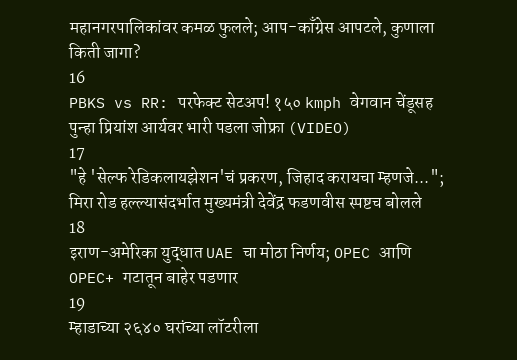महानगरपालिकांवर कमळ फुलले; आप-काँग्रेस आपटले, कुणाला किती जागा?
16
PBKS vs RR: परफेक्ट सेटअप! १५० kmph वेगवान चेंडूसह पुन्हा प्रियांश आर्यवर भारी पडला जोफ्रा (VIDEO)
17
"हे 'सेल्फ रेडिकलायझेशन'चं प्रकरण, जिहाद करायचा म्हणजे..."; मिरा रोड हल्ल्यासंदर्भात मुख्यमंत्री देवेंद्र फडणवीस स्पष्टच बोलले
18
इराण-अमेरिका युद्धात UAE चा मोठा निर्णय; OPEC आणि OPEC+ गटातून बाहेर पडणार
19
म्हाडाच्या २६४० घरांच्या लॉटरीला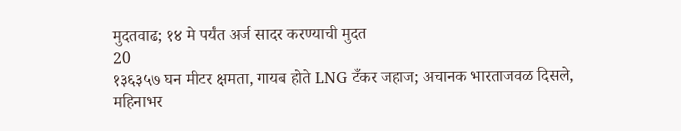मुदतवाढ; १४ मे पर्यंत अर्ज सादर करण्याची मुदत
20
१३६३५७ घन मीटर क्षमता, गायब होते LNG टँकर जहाज; अचानक भारताजवळ दिसले, महिनाभर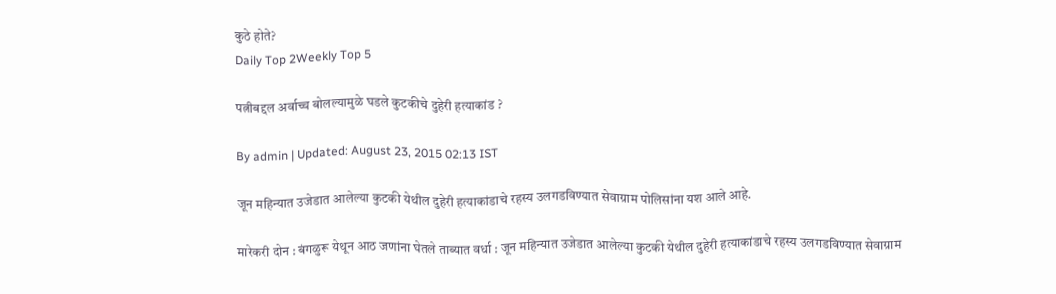कुठे होते?
Daily Top 2Weekly Top 5

पत्नीबद्दल अर्वाच्च बोलल्यामुळे घडले कुटकीचे दुहेरी हत्याकांड ?

By admin | Updated: August 23, 2015 02:13 IST

जून महिन्यात उजेडात आलेल्या कुटकी येथील दुहेरी हत्याकांडाचे रहस्य उलगडविण्यात सेवाग्राम पोलिसांना यश आले आहे.

मारेकरी दोन : बंगळुरू येथून आठ जणांना घेतले ताब्यात वर्धा : जून महिन्यात उजेडात आलेल्या कुटकी येथील दुहेरी हत्याकांडाचे रहस्य उलगडविण्यात सेवाग्राम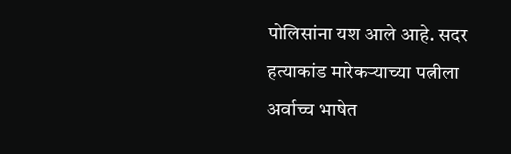पोलिसांना यश आले आहे. सदर हत्याकांड मारेकऱ्याच्या पत्नीला अर्वाच्च भाषेत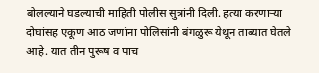बोलल्याने घडल्याची माहिती पोलीस सुत्रांनी दिली. हत्या करणाऱ्या दोघांसह एकूण आठ जणांना पोलिसांनी बंगळुरू येथून ताब्यात घेतले आहे. यात तीन पुरूष व पाच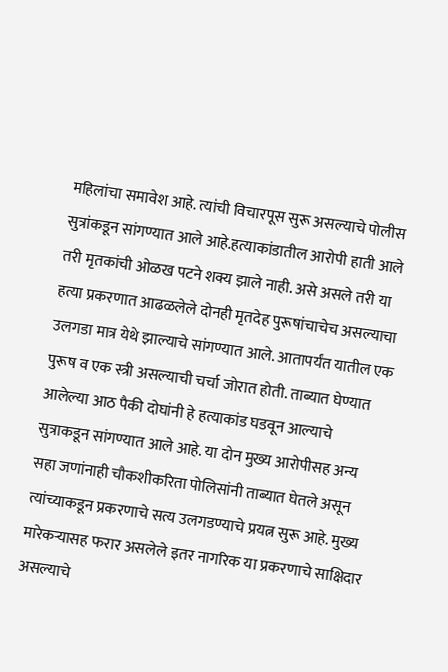महिलांचा समावेश आहे. त्यांची विचारपूस सुरू असल्याचे पोलीस सुत्रांकडून सांगण्यात आले आहे.हत्याकांडातील आरोपी हाती आले तरी मृतकांची ओळख पटने शक्य झाले नाही. असे असले तरी या हत्या प्रकरणात आढळलेले दोनही मृतदेह पुरूषांचाचेच असल्याचा उलगडा मात्र येथे झाल्याचे सांगण्यात आले. आतापर्यंत यातील एक पुरूष व एक स्त्री असल्याची चर्चा जोरात होती. ताब्यात घेण्यात आलेल्या आठ पैकी दोघांनी हे हत्याकांड घडवून आल्याचे सुत्राकडून सांगण्यात आले आहे. या दोन मुख्य आरोपीसह अन्य सहा जणांनाही चौकशीकरिता पोलिसांनी ताब्यात घेतले असून त्यांच्याकडून प्रकरणाचे सत्य उलगडण्याचे प्रयत्न सुरू आहे. मुख्य मारेकऱ्यासह फरार असलेले इतर नागरिक या प्रकरणाचे साक्षिदार असल्याचे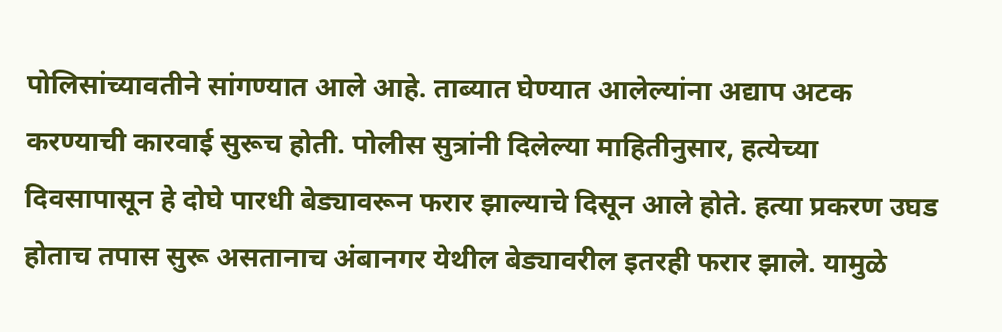पोलिसांच्यावतीने सांगण्यात आले आहे. ताब्यात घेण्यात आलेल्यांना अद्याप अटक करण्याची कारवाई सुरूच होती. पोलीस सुत्रांनी दिलेल्या माहितीनुसार, हत्येच्या दिवसापासून हे दोघे पारधी बेड्यावरून फरार झाल्याचे दिसून आले होते. हत्या प्रकरण उघड होताच तपास सुरू असतानाच अंबानगर येथील बेड्यावरील इतरही फरार झाले. यामुळे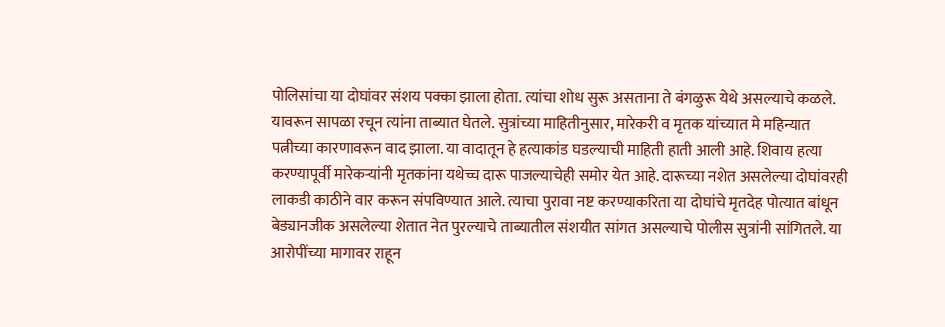पोलिसांचा या दोघांवर संशय पक्का झाला होता. त्यांचा शोध सुरू असताना ते बंगळुरू येथे असल्याचे कळले. यावरून सापळा रचून त्यांना ताब्यात घेतले. सुत्रांच्या माहितीनुसार, मारेकरी व मृतक यांच्यात मे महिन्यात पत्नीच्या कारणावरून वाद झाला. या वादातून हे हत्याकांड घडल्याची माहिती हाती आली आहे. शिवाय हत्या करण्यापूर्वी मारेकऱ्यांनी मृतकांना यथेच्च दारू पाजल्याचेही समोर येत आहे. दारूच्या नशेत असलेल्या दोघांवरही लाकडी काठीने वार करून संपविण्यात आले. त्याचा पुरावा नष्ट करण्याकरिता या दोघांचे मृतदेह पोत्यात बांधून बेड्यानजीक असलेल्या शेतात नेत पुरल्याचे ताब्यातील संशयीत सांगत असल्याचे पोलीस सुत्रांनी सांगितले. या आरोपींच्या मागावर राहून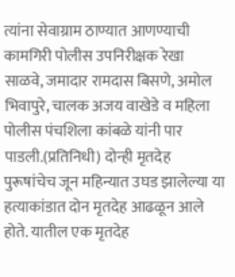त्यांना सेवाग्राम ठाण्यात आणण्याची कामगिरी पोलीस उपनिरीक्षक रेखा साळवे, जमादार रामदास बिसणे, अमोल भिवापुरे, चालक अजय वाखेडे व महिला पोलीस पंचशिला कांबळे यांनी पार पाडली.(प्रतिनिधी) दोन्ही मृतदेह पुरूषांचेच जून महिन्यात उघड झालेल्या या हत्याकांडात दोन मृतदेह आढळून आले होते. यातील एक मृतदेह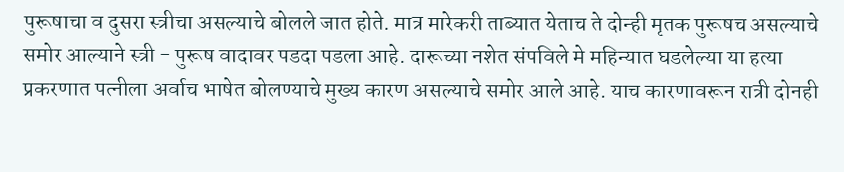पुरूषाचा व दुसरा स्त्रीचा असल्याचे बोलले जात होते. मात्र मारेकरी ताब्यात येताच ते दोन्ही मृतक पुरूषच असल्याचे समोर आल्याने स्त्री - पुरूष वादावर पडदा पडला आहे. दारूच्या नशेत संपविले मे महिन्यात घडलेल्या या हत्या प्रकरणात पत्नीला अर्वाच भाषेत बोलण्याचे मुख्य कारण असल्याचे समोर आले आहे. याच कारणावरून रात्री दोनही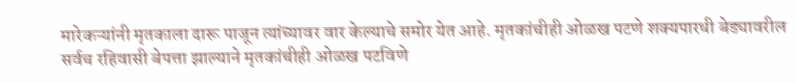मारेकऱ्यांनी मृतकाला दारू पाजून त्यांच्यावर वार केल्याचे समोर येत आहे. मृतकांचीही ओळख पटणे शक्यपारधी बेड्यावरील सर्वच रहिवासी बेपत्ता झाल्याने मृतकांचीही ओळख पटविणे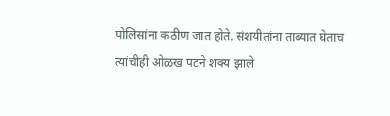पोलिसांना कठीण जात होते. संशयीतांना ताब्यात घेताच त्यांचीही ओळख पटने शक्य झाले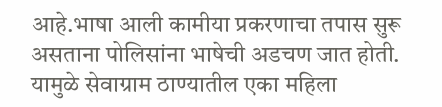आहे.भाषा आली कामीया प्रकरणाचा तपास सुरू असताना पोलिसांना भाषेची अडचण जात होती. यामुळे सेवाग्राम ठाण्यातील एका महिला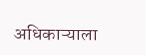अधिकाऱ्याला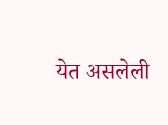येत असलेली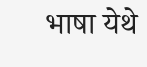भाषा येथे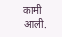कामी आली.